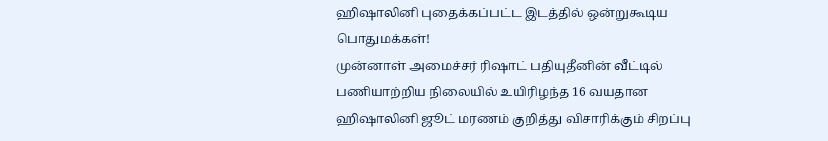ஹிஷாலினி புதைக்கப்பட்ட இடத்தில் ஒன்றுகூடிய பொதுமக்கள்!
முன்னாள் அமைச்சர் ரிஷாட் பதியுதீனின் வீட்டில் பணியாற்றிய நிலையில் உயிரிழந்த 16 வயதான ஹிஷாலினி ஜூட் மரணம் குறித்து விசாரிக்கும் சிறப்பு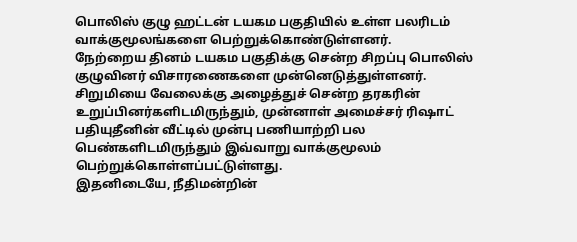பொலிஸ் குழு ஹட்டன் டயகம பகுதியில் உள்ள பலரிடம் வாக்குமூலங்களை பெற்றுக்கொண்டுள்ளனர்.
நேற்றைய தினம் டயகம பகுதிக்கு சென்ற சிறப்பு பொலிஸ் குழுவினர் விசாரணைகளை முன்னெடுத்துள்ளனர்.
சிறுமியை வேலைக்கு அழைத்துச் சென்ற தரகரின் உறுப்பினர்களிடமிருந்தும், முன்னாள் அமைச்சர் ரிஷாட் பதியுதீனின் வீட்டில் முன்பு பணியாற்றி பல பெண்களிடமிருந்தும் இவ்வாறு வாக்குமூலம் பெற்றுக்கொள்ளப்பட்டுள்ளது.
இதனிடையே, நீதிமன்றின்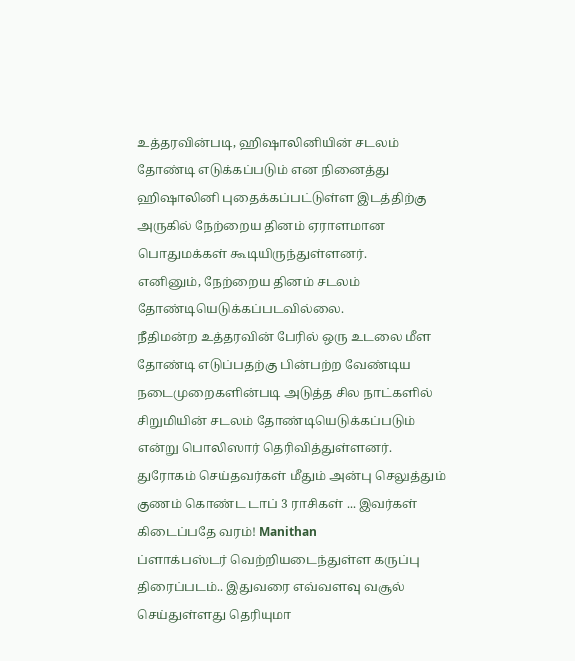உத்தரவின்படி, ஹிஷாலினியின் சடலம் தோண்டி எடுக்கப்படும் என நினைத்து ஹிஷாலினி புதைக்கப்பட்டுள்ள இடத்திற்கு அருகில் நேற்றைய தினம் ஏராளமான பொதுமக்கள் கூடியிருந்துள்ளனர்.
எனினும், நேற்றைய தினம் சடலம் தோண்டியெடுக்கப்படவில்லை.
நீதிமன்ற உத்தரவின் பேரில் ஒரு உடலை மீள தோண்டி எடுப்பதற்கு பின்பற்ற வேண்டிய நடைமுறைகளின்படி அடுத்த சில நாட்களில் சிறுமியின் சடலம் தோண்டியெடுக்கப்படும் என்று பொலிஸார் தெரிவித்துள்ளனர்.
துரோகம் செய்தவர்கள் மீதும் அன்பு செலுத்தும் குணம் கொண்ட டாப் 3 ராசிகள் ... இவர்கள் கிடைப்பதே வரம்! Manithan
ப்ளாக்பஸ்டர் வெற்றியடைந்துள்ள கருப்பு திரைப்படம்.. இதுவரை எவ்வளவு வசூல் செய்துள்ளது தெரியுமா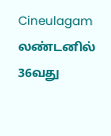Cineulagam
லண்டனில் 36வது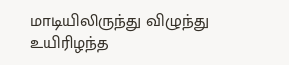மாடியிலிருந்து விழுந்து உயிரிழந்த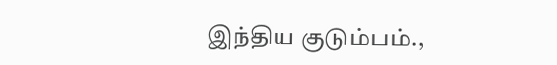இந்திய குடும்பம்.,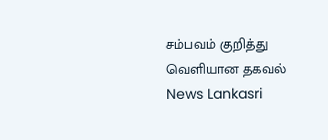சம்பவம் குறித்து வெளியான தகவல் News Lankasri